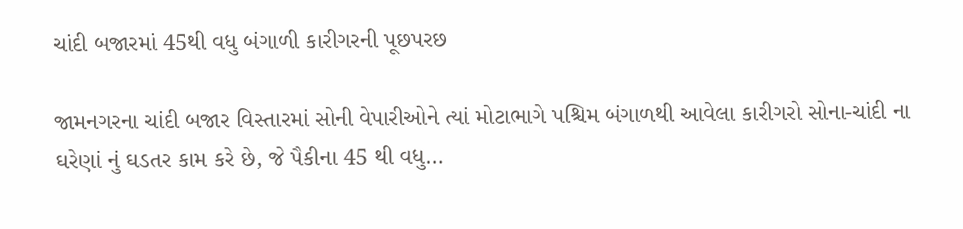ચાંદી બજારમાં 45થી વધુ બંગાળી કારીગરની પૂછપરછ

જામનગરના ચાંદી બજાર વિસ્તારમાં સોની વેપારીઓને ત્યાં મોટાભાગે પશ્ચિમ બંગાળથી આવેલા કારીગરો સોના-ચાંદી ના ઘરેણાં નું ઘડતર કામ કરે છે, જે પૈકીના 45 થી વધુ…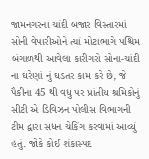જામનગરના ચાંદી બજાર વિસ્તારમાં સોની વેપારીઓને ત્યાં મોટાભાગે પશ્ચિમ બંગાળથી આવેલા કારીગરો સોના-ચાંદી ના ઘરેણાં નું ઘડતર કામ કરે છે, જે પૈકીના 45 થી વધુ પર પ્રાંતીય શ્રમિકોનું સીટી એ ડિવિઝન પોલીસ વિભાગની ટીમ દ્વારા સધન ચેકિંગ કરવામાં આવ્યું હતું. જોકે કોઈ શંકાસ્પદ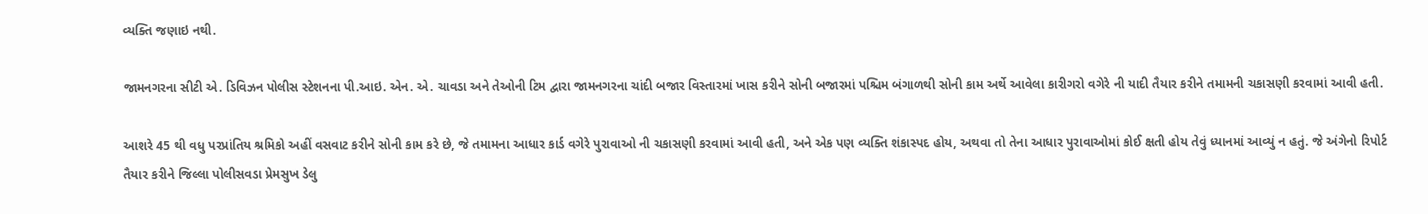વ્યક્તિ જણાઇ નથી.

જામનગરના સીટી એ. ડિવિઝન પોલીસ સ્ટેશનના પી.આઇ. એન. એ. ચાવડા અને તેઓની ટિમ દ્વારા જામનગરના ચાંદી બજાર વિસ્તારમાં ખાસ કરીને સોની બજારમાં પશ્ચિમ બંગાળથી સોની કામ અર્થે આવેલા કારીગરો વગેરે ની યાદી તૈયાર કરીને તમામની ચકાસણી કરવામાં આવી હતી.

આશરે 45 થી વધુ પરપ્રાંતિય શ્રમિકો અહીં વસવાટ કરીને સોની કામ કરે છે, જે તમામના આધાર કાર્ડ વગેરે પુરાવાઓ ની ચકાસણી કરવામાં આવી હતી, અને એક પણ વ્યક્તિ શંકાસ્પદ હોય, અથવા તો તેના આધાર પુરાવાઓમાં કોઈ ક્ષતી હોય તેવું ધ્યાનમાં આવ્યું ન હતું. જે અંગેનો રિપોર્ટ તૈયાર કરીને જિલ્લા પોલીસવડા પ્રેમસુખ ડેલુ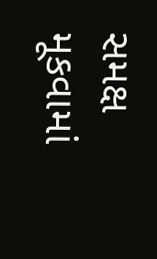સમક્ષ મૂકવામાં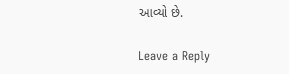આવ્યો છે.

Leave a Reply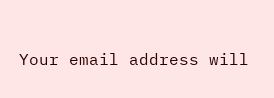Your email address will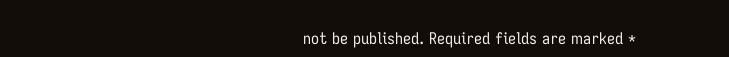not be published. Required fields are marked *